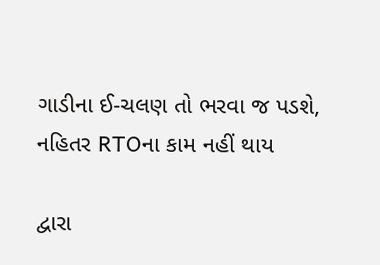ગાડીના ઈ-ચલણ તો ભરવા જ પડશે, નહિતર RTOના કામ નહીં થાય

દ્વારા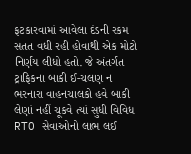ફટકારવામાં આવેલા દંડની રકમ સતત વધી રહી હોવાથી એક મોટો નિર્ણય લીધો હતો. જે અંતર્ગત ટ્રાફિકના બાકી ઈ-ચલણ ન ભરનારા વાહનચાલકો હવે બાકી લેણાં નહીં ચૂકવે ત્યાં સુધી વિવિધ RTO સેવાઓનો લાભ લઈ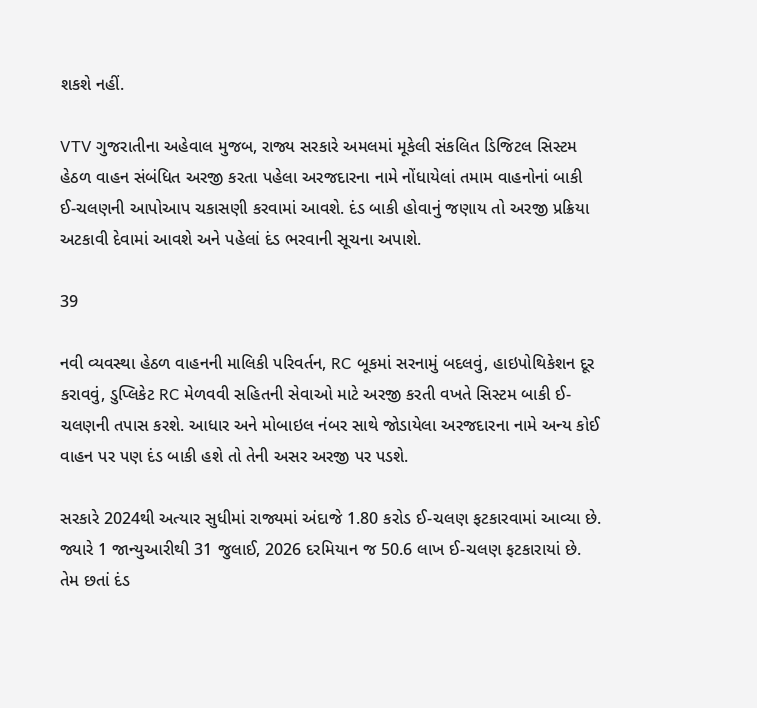શકશે નહીં.

VTV ગુજરાતીના અહેવાલ મુજબ, રાજ્ય સરકારે અમલમાં મૂકેલી સંકલિત ડિજિટલ સિસ્ટમ હેઠળ વાહન સંબંધિત અરજી કરતા પહેલા અરજદારના નામે નોંધાયેલાં તમામ વાહનોનાં બાકી ઈ-ચલણની આપોઆપ ચકાસણી કરવામાં આવશે. દંડ બાકી હોવાનું જણાય તો અરજી પ્રક્રિયા અટકાવી દેવામાં આવશે અને પહેલાં દંડ ભરવાની સૂચના અપાશે.

39

નવી વ્યવસ્થા હેઠળ વાહનની માલિકી પરિવર્તન, RC બૂકમાં સરનામું બદલવું, હાઇપોથિકેશન દૂર કરાવવું, ડુપ્લિકેટ RC મેળવવી સહિતની સેવાઓ માટે અરજી કરતી વખતે સિસ્ટમ બાકી ઈ-ચલણની તપાસ કરશે. આધાર અને મોબાઇલ નંબર સાથે જોડાયેલા અરજદારના નામે અન્ય કોઈ વાહન પર પણ દંડ બાકી હશે તો તેની અસર અરજી પર પડશે.

સરકારે 2024થી અત્યાર સુધીમાં રાજ્યમાં અંદાજે 1.80 કરોડ ઈ-ચલણ ફટકારવામાં આવ્યા છે. જ્યારે 1 જાન્યુઆરીથી 31 જુલાઈ, 2026 દરમિયાન જ 50.6 લાખ ઈ-ચલણ ફટકારાયાં છે. તેમ છતાં દંડ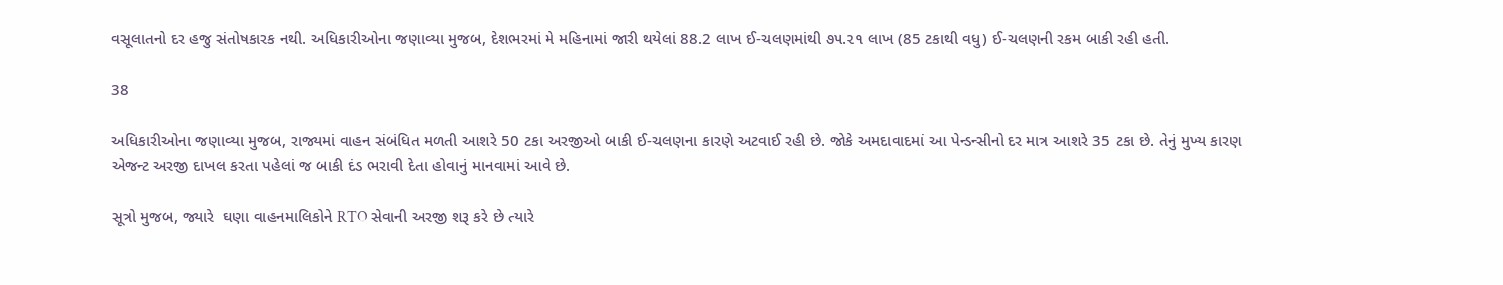વસૂલાતનો દર હજુ સંતોષકારક નથી. અધિકારીઓના જણાવ્યા મુજબ, દેશભરમાં મે મહિનામાં જારી થયેલાં 88.2 લાખ ઈ-ચલણમાંથી ૭૫.૨૧ લાખ (85 ટકાથી વધુ) ઈ-ચલણની રકમ બાકી રહી હતી.

38

અધિકારીઓના જણાવ્યા મુજબ, રાજ્યમાં વાહન સંબંધિત મળતી આશરે 50 ટકા અરજીઓ બાકી ઈ-ચલણના કારણે અટવાઈ રહી છે. જોકે અમદાવાદમાં આ પેન્ડન્સીનો દર માત્ર આશરે 35 ટકા છે. તેનું મુખ્ય કારણ એજન્ટ અરજી દાખલ કરતા પહેલાં જ બાકી દંડ ભરાવી દેતા હોવાનું માનવામાં આવે છે.

સૂત્રો મુજબ, જ્યારે  ઘણા વાહનમાલિકોને RTO સેવાની અરજી શરૂ કરે છે ત્યારે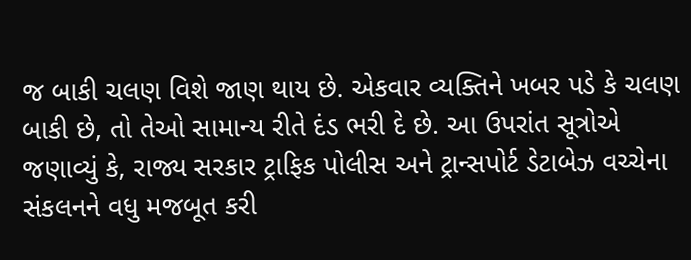જ બાકી ચલણ વિશે જાણ થાય છે. એકવાર વ્યક્તિને ખબર પડે કે ચલણ બાકી છે, તો તેઓ સામાન્ય રીતે દંડ ભરી દે છે. આ ઉપરાંત સૂત્રોએ જણાવ્યું કે, રાજ્ય સરકાર ટ્રાફિક પોલીસ અને ટ્રાન્સપોર્ટ ડેટાબેઝ વચ્ચેના સંકલનને વધુ મજબૂત કરી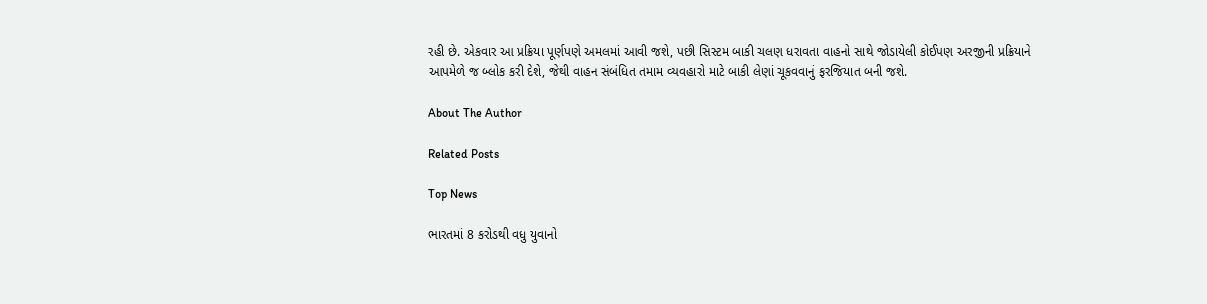રહી છે. એકવાર આ પ્રક્રિયા પૂર્ણપણે અમલમાં આવી જશે, પછી સિસ્ટમ બાકી ચલણ ધરાવતા વાહનો સાથે જોડાયેલી કોઈપણ અરજીની પ્રક્રિયાને આપમેળે જ બ્લોક કરી દેશે, જેથી વાહન સંબંધિત તમામ વ્યવહારો માટે બાકી લેણાં ચૂકવવાનું ફરજિયાત બની જશે.

About The Author

Related Posts

Top News

ભારતમાં 8 કરોડથી વધુ યુવાનો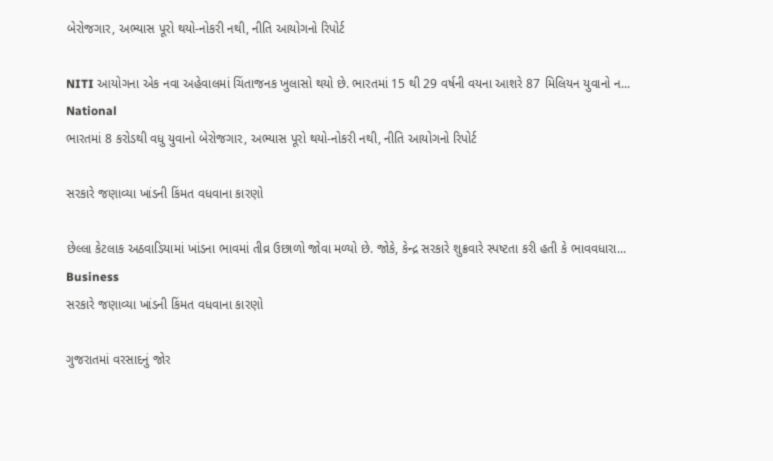બેરોજગાર, અભ્યાસ પૂરો થયો-નોકરી નથી, નીતિ આયોગનો રિપોર્ટ

NITI આયોગના એક નવા અહેવાલમાં ચિંતાજનક ખુલાસો થયો છે. ભારતમાં 15 થી 29 વર્ષની વયના આશરે 87 મિલિયન યુવાનો ન...
National
ભારતમાં 8 કરોડથી વધુ યુવાનો બેરોજગાર, અભ્યાસ પૂરો થયો-નોકરી નથી, નીતિ આયોગનો રિપોર્ટ

સરકારે જણાવ્યા ખાંડની કિંમત વધવાના કારણો

છેલ્લા કેટલાક અઠવાડિયામાં ખાંડના ભાવમાં તીવ્ર ઉછાળો જોવા મળ્યો છે. જોકે, કેન્દ્ર સરકારે શુક્રવારે સ્પષ્ટતા કરી હતી કે ભાવવધારા...
Business
સરકારે જણાવ્યા ખાંડની કિંમત વધવાના કારણો

ગુજરાતમાં વરસાદનું જોર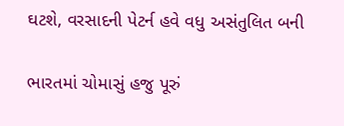ઘટશે, વરસાદની પેટર્ન હવે વધુ અસંતુલિત બની

ભારતમાં ચોમાસું હજુ પૂરું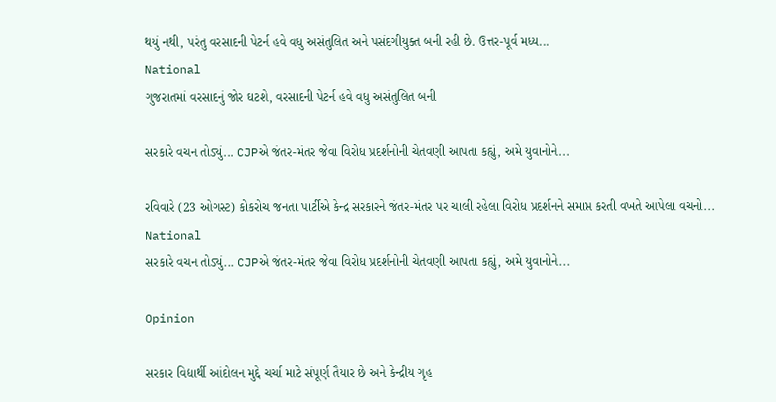થયું નથી, પરંતુ વરસાદની પેટર્ન હવે વધુ અસંતુલિત અને પસંદગીયુક્ત બની રહી છે. ઉત્તર-પૂર્વ મધ્ય...
National
ગુજરાતમાં વરસાદનું જોર ઘટશે, વરસાદની પેટર્ન હવે વધુ અસંતુલિત બની

સરકારે વચન તોડ્યું... CJPએ જંતર-મંતર જેવા વિરોધ પ્રદર્શનોની ચેતવણી આપતા કહ્યું, અમે યુવાનોને...

રવિવારે (23 ઓગસ્ટ) કોકરોચ જનતા પાર્ટીએ કેન્દ્ર સરકારને જંતર-મંતર પર ચાલી રહેલા વિરોધ પ્રદર્શનને સમાપ્ત કરતી વખતે આપેલા વચનો...
National
સરકારે વચન તોડ્યું... CJPએ જંતર-મંતર જેવા વિરોધ પ્રદર્શનોની ચેતવણી આપતા કહ્યું, અમે યુવાનોને...

Opinion

સરકાર વિદ્યાર્થી આંદોલન મુદ્દે ચર્ચા માટે સંપૂર્ણ તૈયાર છે અને કેન્દ્રીય ગૃહ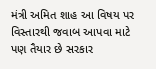મંત્રી અમિત શાહ આ વિષય પર વિસ્તારથી જવાબ આપવા માટે પણ તૈયાર છે સરકાર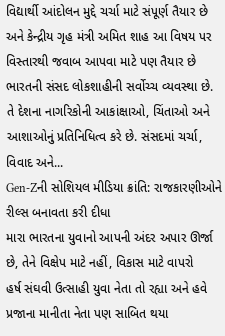વિદ્યાર્થી આંદોલન મુદ્દે ચર્ચા માટે સંપૂર્ણ તૈયાર છે અને કેન્દ્રીય ગૃહ મંત્રી અમિત શાહ આ વિષય પર વિસ્તારથી જવાબ આપવા માટે પણ તૈયાર છે
ભારતની સંસદ લોકશાહીની સર્વોચ્ચ વ્યવસ્થા છે. તે દેશના નાગરિકોની આકાંક્ષાઓ, ચિંતાઓ અને આશાઓનું પ્રતિનિધિત્વ કરે છે. સંસદમાં ચર્ચા, વિવાદ અને...
Gen-Zની સોશિયલ મીડિયા ક્રાંતિ: રાજકારણીઓને રીલ્સ બનાવતા કરી દીધા
મારા ભારતના યુવાનો આપની અંદર અપાર ઊર્જા છે, તેને વિક્ષેપ માટે નહીં, વિકાસ માટે વાપરો
હર્ષ સંઘવી ઉત્સાહી યુવા નેતા તો રહ્યા અને હવે પ્રજાના માનીતા નેતા પણ સાબિત થયા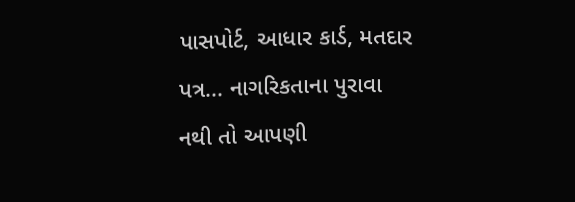પાસપોર્ટ, આધાર કાર્ડ, મતદાર પત્ર... નાગરિકતાના પુરાવા નથી તો આપણી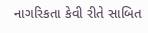નાગરિકતા કેવી રીતે સાબિત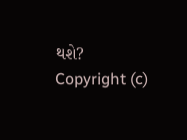થશે?
Copyright (c)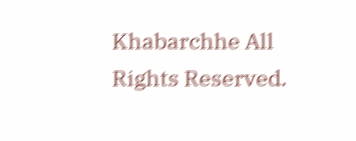Khabarchhe All Rights Reserved.